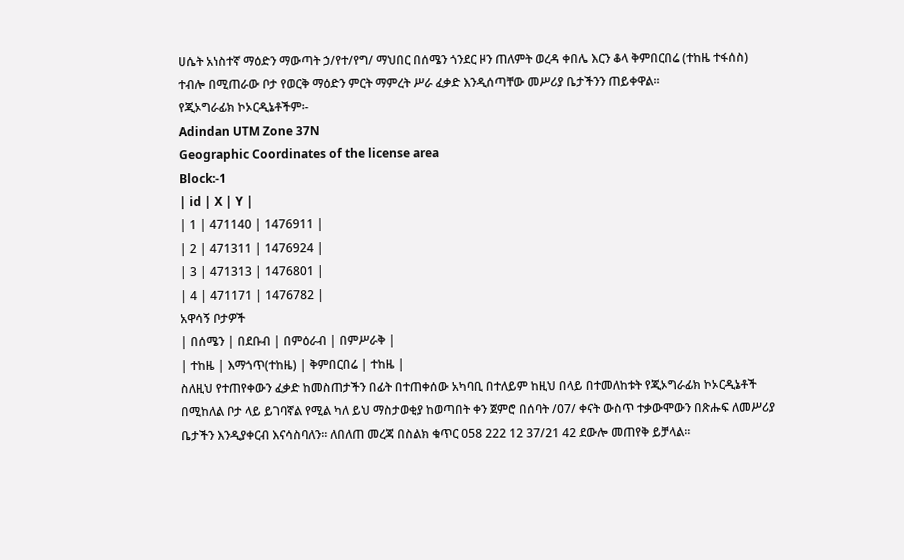ሀሴት አነስተኛ ማዕድን ማውጣት ኃ/የተ/የግ/ ማህበር በሰሜን ጎንደር ዞን ጠለምት ወረዳ ቀበሌ እርን ቆላ ቅምበርበሬ (ተከዜ ተፋሰስ) ተብሎ በሚጠራው ቦታ የወርቅ ማዕድን ምርት ማምረት ሥራ ፈቃድ እንዲሰጣቸው መሥሪያ ቤታችንን ጠይቀዋል፡፡
የጂኦግራፊክ ኮኦርዲኔቶችም፡-
Adindan UTM Zone 37N
Geographic Coordinates of the license area
Block:-1
| id | X | Y |
| 1 | 471140 | 1476911 |
| 2 | 471311 | 1476924 |
| 3 | 471313 | 1476801 |
| 4 | 471171 | 1476782 |
አዋሳኝ ቦታዎች
| በሰሜን | በደቡብ | በምዕራብ | በምሥራቅ |
| ተከዜ | እማጎጥ(ተከዜ) | ቅምበርበሬ | ተከዜ |
ስለዚህ የተጠየቀውን ፈቃድ ከመስጠታችን በፊት በተጠቀሰው አካባቢ በተለይም ከዚህ በላይ በተመለከቱት የጂኦግራፊክ ኮኦርዲኔቶች በሚከለል ቦታ ላይ ይገባኛል የሚል ካለ ይህ ማስታወቂያ ከወጣበት ቀን ጀምሮ በሰባት /07/ ቀናት ውስጥ ተቃውሞውን በጽሑፍ ለመሥሪያ ቤታችን እንዲያቀርብ እናሳስባለን፡፡ ለበለጠ መረጃ በስልክ ቁጥር 058 222 12 37/21 42 ደውሎ መጠየቅ ይቻላል፡፡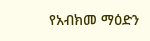የአብክመ ማዕድን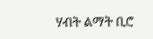ሃብት ልማት ቢሮ